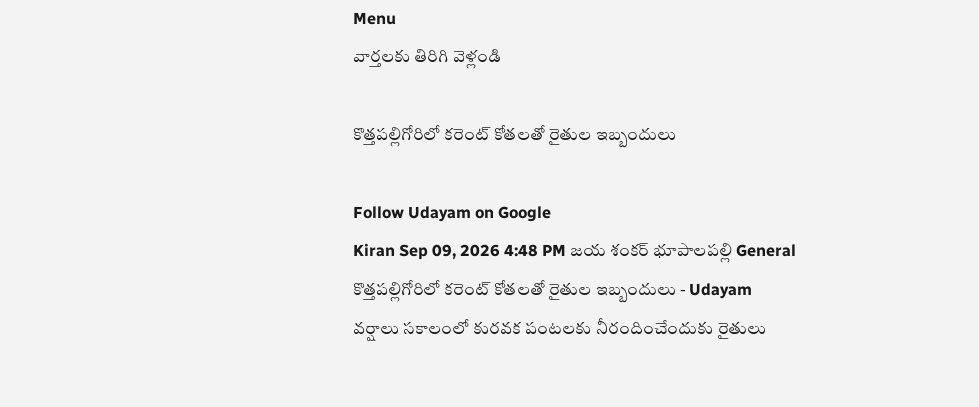Menu
వార్తలకు తిరిగి వెళ్లండి

కొత్తపల్లిగోరిలో కరెంట్ కోతలతో రైతుల ఇబ్బందులు

Follow Udayam on Google
Kiran Sep 09, 2026 4:48 PM జయ శంకర్ భూపాలపల్లి General
కొత్తపల్లిగోరిలో కరెంట్ కోతలతో రైతుల ఇబ్బందులు - Udayam
వర్షాలు సకాలంలో కురవక పంటలకు నీరందించేందుకు రైతులు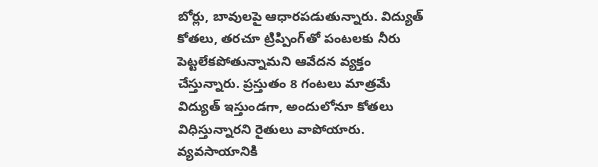బోర్లు, బావులపై ఆధారపడుతున్నారు. విద్యుత్ కోతలు, తరచూ ట్రిప్పింగ్‌తో పంటలకు నీరు పెట్టలేకపోతున్నామని ఆవేదన వ్యక్తం చేస్తున్నారు. ప్రస్తుతం 8 గంటలు మాత్రమే విద్యుత్ ఇస్తుండగా, అందులోనూ కోతలు విధిస్తున్నారని రైతులు వాపోయారు. వ్యవసాయానికి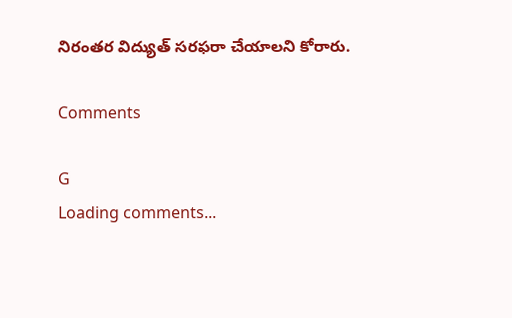నిరంతర విద్యుత్ సరఫరా చేయాలని కోరారు.

Comments

G
Loading comments...